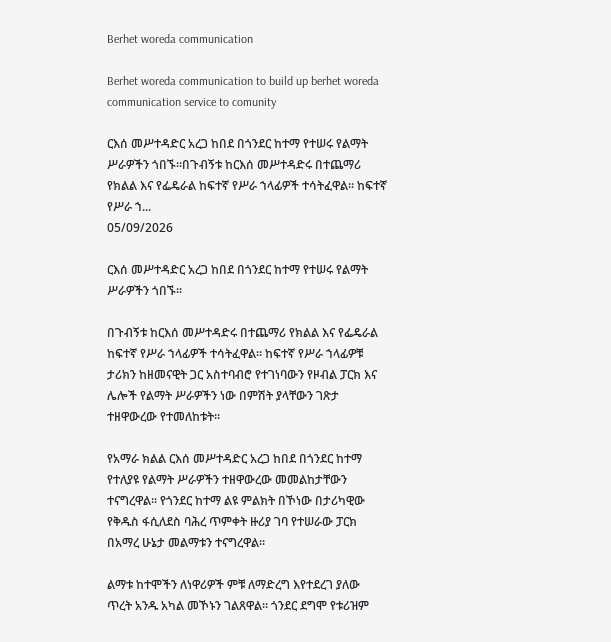Berhet woreda communication

Berhet woreda communication to build up berhet woreda communication service to comunity

ርእሰ መሥተዳድር አረጋ ከበደ በጎንደር ከተማ የተሠሩ የልማት ሥራዎችን ጎበኙ።በጉብኝቱ ከርእሰ መሥተዳድሩ በተጨማሪ የክልል እና የፌዴራል ከፍተኛ የሥራ ኀላፊዎች ተሳትፈዋል። ከፍተኛ የሥራ ኀ...
05/09/2026

ርእሰ መሥተዳድር አረጋ ከበደ በጎንደር ከተማ የተሠሩ የልማት ሥራዎችን ጎበኙ።

በጉብኝቱ ከርእሰ መሥተዳድሩ በተጨማሪ የክልል እና የፌዴራል ከፍተኛ የሥራ ኀላፊዎች ተሳትፈዋል። ከፍተኛ የሥራ ኀላፊዎቹ ታሪክን ከዘመናዊት ጋር አስተባብሮ የተገነባውን የዞብል ፓርክ እና ሌሎች የልማት ሥራዎችን ነው በምሽት ያላቸውን ገጽታ ተዘዋውረው የተመለከቱት።

የአማራ ክልል ርእሰ መሥተዳድር አረጋ ከበደ በጎንደር ከተማ የተለያዩ የልማት ሥራዎችን ተዘዋውረው መመልከታቸውን ተናግረዋል። የጎንደር ከተማ ልዩ ምልክት በኾነው በታሪካዊው የቅዱስ ፋሲለደስ ባሕረ ጥምቀት ዙሪያ ገባ የተሠራው ፓርክ በአማረ ሁኔታ መልማቱን ተናግረዋል።

ልማቱ ከተሞችን ለነዋሪዎች ምቹ ለማድረግ እየተደረገ ያለው ጥረት አንዱ አካል መኾኑን ገልጸዋል። ጎንደር ደግሞ የቱሪዝም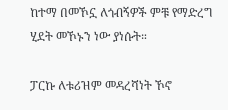ከተማ በመኾኗ ለጎብኝዎች ምቹ የማድረግ ሂደት መኾኑን ነው ያነሱት።

ፓርኩ ለቱሪዝም መዳረሻነት ኾኖ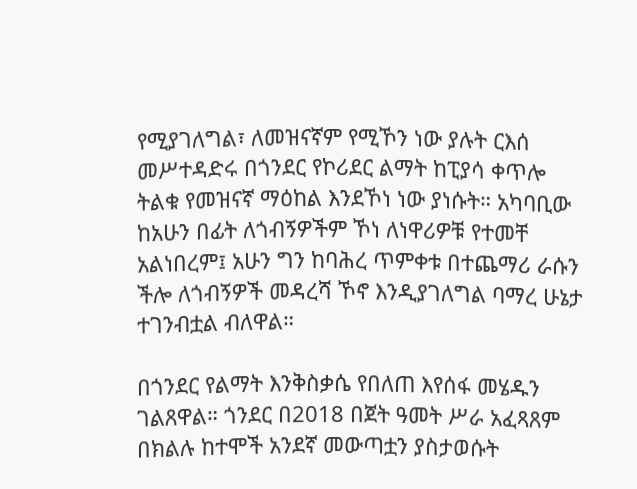የሚያገለግል፣ ለመዝናኛም የሚኾን ነው ያሉት ርእሰ መሥተዳድሩ በጎንደር የኮሪደር ልማት ከፒያሳ ቀጥሎ ትልቁ የመዝናኛ ማዕከል እንደኾነ ነው ያነሱት። አካባቢው ከአሁን በፊት ለጎብኝዎችም ኾነ ለነዋሪዎቹ የተመቸ አልነበረም፤ አሁን ግን ከባሕረ ጥምቀቱ በተጨማሪ ራሱን ችሎ ለጎብኝዎች መዳረሻ ኾኖ እንዲያገለግል ባማረ ሁኔታ ተገንብቷል ብለዋል።

በጎንደር የልማት እንቅስቃሴ የበለጠ እየሰፋ መሄዱን ገልጸዋል። ጎንደር በ2018 በጀት ዓመት ሥራ አፈጻጸም በክልሉ ከተሞች አንደኛ መውጣቷን ያስታወሱት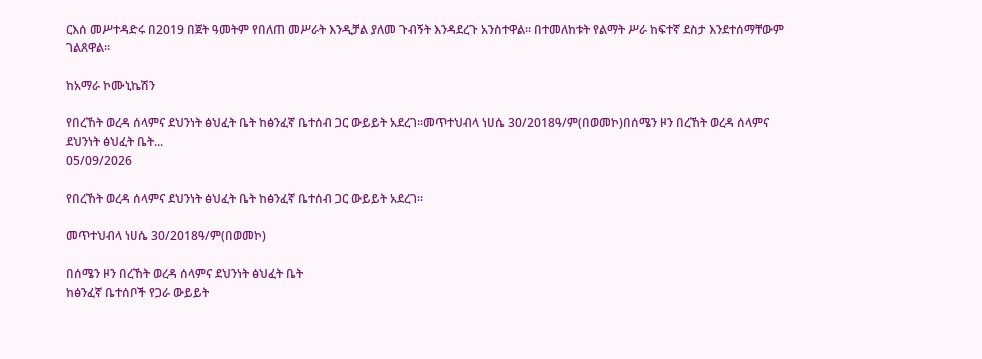ርእሰ መሥተዳድሩ በ2019 በጀት ዓመትም የበለጠ መሥራት እንዲቻል ያለመ ጉብኝት እንዳደረጉ አንስተዋል። በተመለከቱት የልማት ሥራ ከፍተኛ ደስታ እንደተሰማቸውም ገልጸዋል።

ከአማራ ኮሙኒኬሽን

የበረኸት ወረዳ ሰላምና ደህንነት ፅህፈት ቤት ከፅንፈኛ ቤተሰብ ጋር ውይይት አደረገ።መጥተህብላ ነሀሴ 30/2018ዓ/ም(በወመኮ)በሰሜን ዞን በረኸት ወረዳ ሰላምና ደህንነት ፅህፈት ቤት...
05/09/2026

የበረኸት ወረዳ ሰላምና ደህንነት ፅህፈት ቤት ከፅንፈኛ ቤተሰብ ጋር ውይይት አደረገ።

መጥተህብላ ነሀሴ 30/2018ዓ/ም(በወመኮ)

በሰሜን ዞን በረኸት ወረዳ ሰላምና ደህንነት ፅህፈት ቤት
ከፅንፈኛ ቤተሰቦች የጋራ ውይይት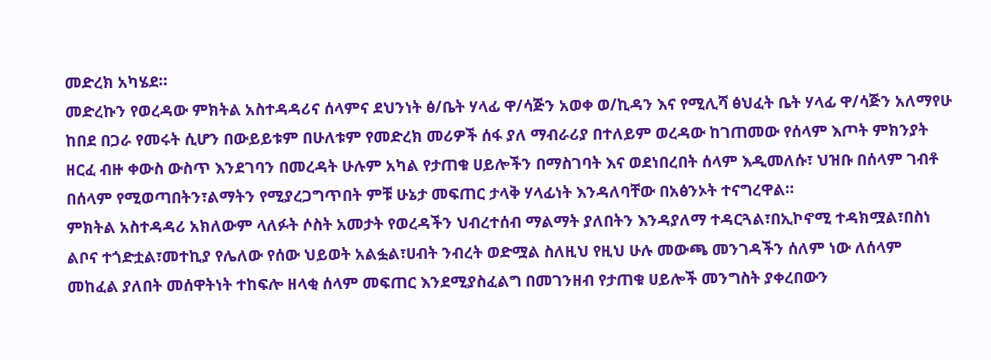መድረክ አካሄደ።
መድረኩን የወረዳው ምክትል አስተዳዳሪና ሰላምና ደህንነት ፅ/ቤት ሃላፊ ዋ/ሳጅን አወቀ ወ/ኪዳን እና የሚሊሻ ፅህፈት ቤት ሃላፊ ዋ/ሳጅን አለማየሁ ከበደ በጋራ የመሩት ሲሆን በውይይቱም በሁለቱም የመድረክ መሪዎች ሰፋ ያለ ማብራሪያ በተለይም ወረዳው ከገጠመው የሰላም እጦት ምክንያት ዘርፈ ብዙ ቀውስ ውስጥ እንደገባን በመረዳት ሁሉም አካል የታጠቁ ሀይሎችን በማስገባት እና ወደነበረበት ሰላም እዲመለሱ፣ ህዝቡ በሰላም ገብቶ በሰላም የሚወጣበትን፣ልማትን የሚያረጋግጥበት ምቹ ሁኔታ መፍጠር ታላቅ ሃላፊነት እንዳለባቸው በአፅንኦት ተናግረዋል።
ምክትል አስተዳዳሪ አክለውም ላለፉት ሶስት አመታት የወረዳችን ህብረተሰብ ማልማት ያለበትን እንዳያለማ ተዳርጓል፣በኢኮኖሚ ተዳክሟል፣በስነ ልቦና ተጎድቷል፣መተኪያ የሌለው የሰው ህይወት አልፏል፣ሀብት ንብረት ወድሟል ስለዚህ የዚህ ሁሉ መውጫ መንገዳችን ሰለም ነው ለሰላም መከፈል ያለበት መሰዋትነት ተከፍሎ ዘላቂ ሰላም መፍጠር እንደሚያስፈልግ በመገንዘብ የታጠቁ ሀይሎች መንግስት ያቀረበውን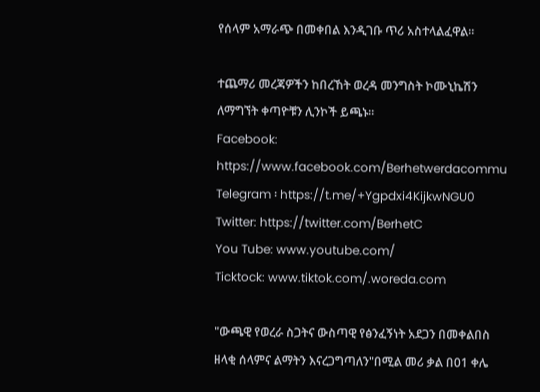የሰላም አማራጭ በመቀበል እንዲገቡ ጥሪ አስተላልፈዋል።

ተጨማሪ መረጃዎችን ከበረኸት ወረዳ መንግስት ኮሙኒኬሽን ለማግኘት ቀጣዮቹን ሊንኮች ይጫኑ።
Facebook: https://www.facebook.com/Berhetwerdacommu
Telegram ፡ https://t.me/+Ygpdxi4KijkwNGU0
Twitter: https://twitter.com/BerhetC
You Tube: www.youtube.com/
Ticktock: www.tiktok.com/.woreda.com

"ውጫዊ የወረራ ስጋትና ውስጣዊ የፅንፈኝነት አደጋን በመቀልበስ ዘላቂ ሰላምና ልማትን እናረጋግጣለን"በሚል መሪ ቃል በ01 ቀሌ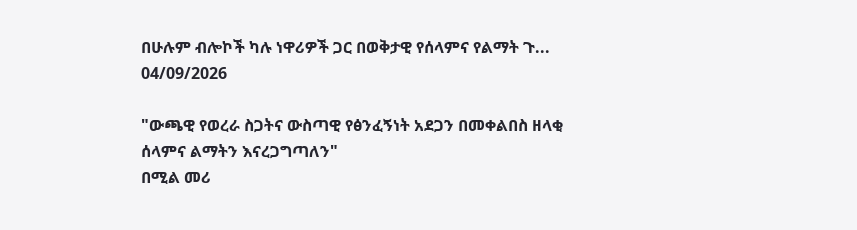በሁሉም ብሎኮች ካሉ ነዋሪዎች ጋር በወቅታዊ የሰላምና የልማት ጉ...
04/09/2026

"ውጫዊ የወረራ ስጋትና ውስጣዊ የፅንፈኝነት አደጋን በመቀልበስ ዘላቂ ሰላምና ልማትን እናረጋግጣለን"
በሚል መሪ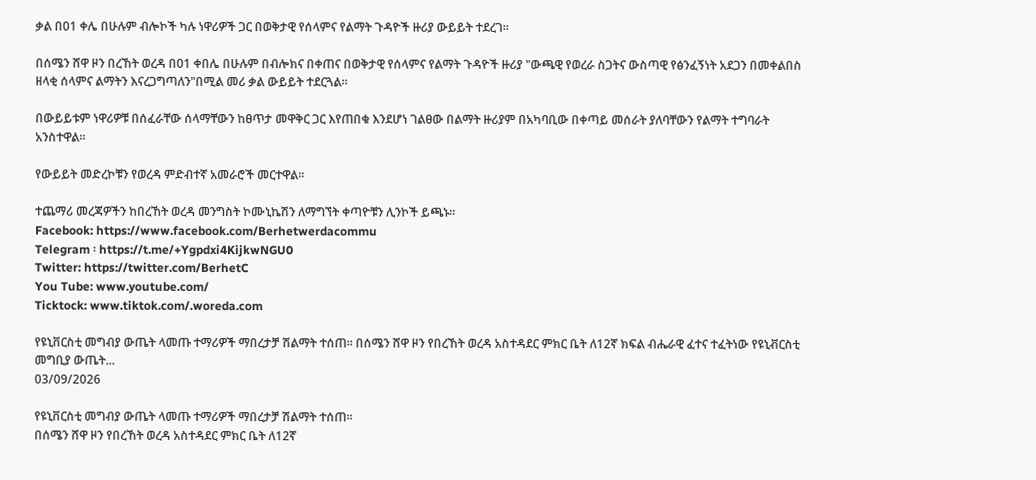ቃል በ01 ቀሌ በሁሉም ብሎኮች ካሉ ነዋሪዎች ጋር በወቅታዊ የሰላምና የልማት ጉዳዮች ዙሪያ ውይይት ተደረገ።

በሰሜን ሸዋ ዞን በረኸት ወረዳ በ01 ቀበሌ በሁሉም በብሎክና በቀጠና በወቅታዊ የሰላምና የልማት ጉዳዮች ዙሪያ "ውጫዊ የወረራ ስጋትና ውስጣዊ የፅንፈኝነት አደጋን በመቀልበስ ዘላቂ ሰላምና ልማትን እናረጋግጣለን"በሚል መሪ ቃል ውይይት ተደርጓል።

በውይይቱም ነዋሪዎቹ በሰፈራቸው ሰላማቸውን ከፀጥታ መዋቅር ጋር እየጠበቁ እንደሆነ ገልፀው በልማት ዙሪያም በአካባቢው በቀጣይ መሰራት ያለባቸውን የልማት ተግባራት አንስተዋል።

የውይይት መድረኮቹን የወረዳ ምድብተኛ አመራሮች መርተዋል።

ተጨማሪ መረጃዎችን ከበረኸት ወረዳ መንግስት ኮሙኒኬሽን ለማግኘት ቀጣዮቹን ሊንኮች ይጫኑ።
Facebook: https://www.facebook.com/Berhetwerdacommu
Telegram ፡ https://t.me/+Ygpdxi4KijkwNGU0
Twitter: https://twitter.com/BerhetC
You Tube: www.youtube.com/
Ticktock: www.tiktok.com/.woreda.com

የዩኒቨርስቲ መግብያ ውጤት ላመጡ ተማሪዎች ማበረታቻ ሽልማት ተሰጠ። በሰሜን ሸዋ ዞን የበረኸት ወረዳ አስተዳደር ምክር ቤት ለ12ኛ ክፍል ብሔራዊ ፈተና ተፈትነው የዩኒቭርስቲ መግቢያ ውጤት...
03/09/2026

የዩኒቨርስቲ መግብያ ውጤት ላመጡ ተማሪዎች ማበረታቻ ሽልማት ተሰጠ።
በሰሜን ሸዋ ዞን የበረኸት ወረዳ አስተዳደር ምክር ቤት ለ12ኛ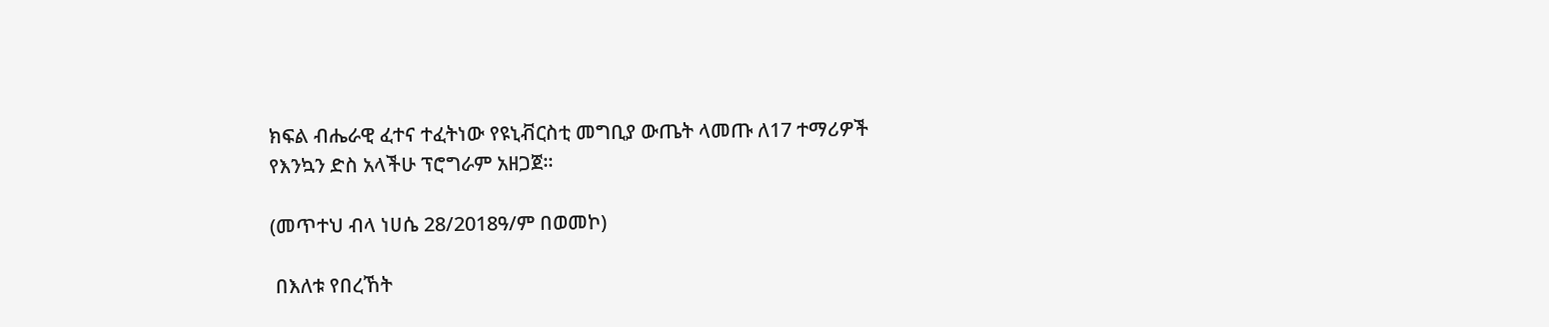ክፍል ብሔራዊ ፈተና ተፈትነው የዩኒቭርስቲ መግቢያ ውጤት ላመጡ ለ17 ተማሪዎች የእንኳን ድስ አላችሁ ፕሮግራም አዘጋጀ፡፡

(መጥተህ ብላ ነሀሴ 28/2018ዓ/ም በወመኮ)

 በእለቱ የበረኸት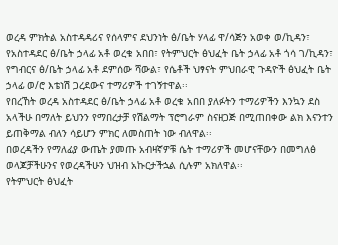ወረዳ ምክትል አስተዳዳሪና የሰላምና ደህንነት ፅ/ቤት ሃላፊ ዋ/ሳጅን አወቀ ወ/ኪዳን፣ የአስተዳደር ፅ/ቤት ኃላፊ አቶ ወረቁ አበበ፣ የትምህርት ፅህፈት ቤት ኃላፊ አቶ ጎሳ ገ/ኪዳን፣ የግብርና ፅ/ቤት ኃላፊ አቶ ደምሰው ሻውል፣ የሴቶች ህፃናት ምህበራዊ ጉዳዮች ፅህፈት ቤት ኃላፊ ወ/ሮ እቴነሽ ጋረደውና ተማሪዎች ተገኝተዋል፡፡
የበረኸት ወረዳ አስተዳደር ፅ/ቤት ኃላፊ አቶ ወረቁ አበበ ያለፉትን ተማሪዎችን እንኳን ደስ አላችሁ በማለት ይህንን የማበረታቻ የሽልማት ፕሮግራም ስናዘጋጅ በሚጠበቀው ልክ እናንተን ይጠቅማል ብለን ሳይሆን ምክር ለመስጠት ነው ብለዋል፡፡
በወረዳችን የማለፊያ ውጤት ያመጡ አብዛኛዎቹ ሴት ተማሪዎች መሆናቸውን በመግለፅ ወላጆቻችሁንና የወረዳችሁን ህዝብ አኩርታችኋል ሲሉም አክለዋል፡፡
የትምህርት ፅህፈት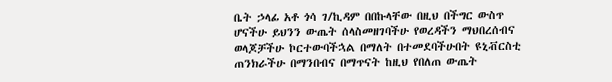ቤት ኃላፊ አቶ ጎሳ ገ/ኪዳም በበኩላቸው በዚህ በችግር ውስጥ ሆናችሁ ይህንን ውጤት ሰላስመዘገባችሁ የወረዳችን ማህበረሰብና ወላጆቻችሁ ኮርተውባችኋል በማለት በተመደባችሁበት ዩኒቭርስቲ ጠንክራችሁ በማንበብና በማጥናት ከዚህ የበለጠ ውጤት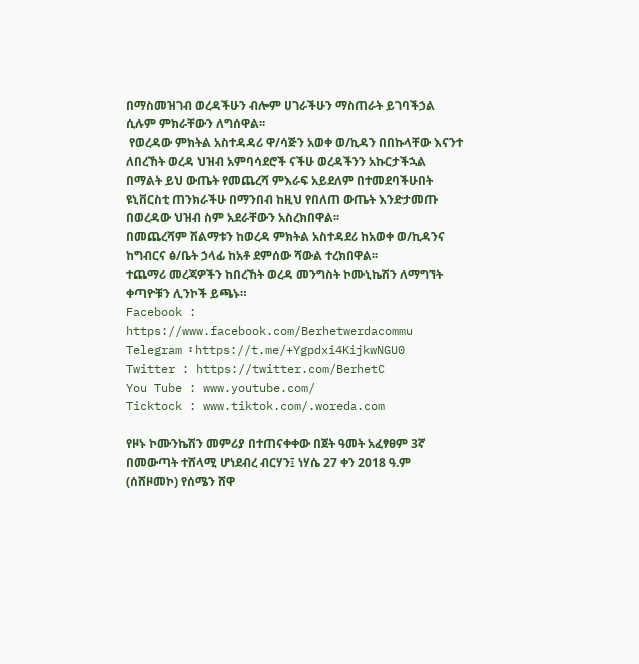በማስመዝገብ ወረዳችሁን ብሎም ሀገራችሁን ማስጠራት ይገባችኃል ሲሉም ምክራቸውን ለግሰዋል፡፡
 የወረዳው ምክትል አስተዳዳሪ ዋ/ሳጅን አወቀ ወ/ኪዳን በበኩላቸው እናንተ ለበረኸት ወረዳ ህዝብ አምባሳደሮች ናችሁ ወረዳችንን አኩርታችኋል በማልት ይህ ውጤት የመጨረሻ ምእራፍ አይደለም በተመደባችሁበት ዩኒቨርስቲ ጠንክራችሁ በማንበብ ከዚህ የበለጠ ውጤት እንድታመጡ በወረዳው ህዝብ ስም አደራቸውን አስረክበዋል፡፡
በመጨረሻም ሽልማቱን ከወረዳ ምክትል አስተዳደሪ ከአወቀ ወ/ኪዳንና ከግብርና ፅ/ቤት ኃላፊ ከአቶ ደምሰው ሻውል ተረክበዋል፡፡
ተጨማሪ መረጃዎችን ከበረኸት ወረዳ መንግስት ኮሙኒኬሽን ለማግኘት ቀጣዮቹን ሊንኮች ይጫኑ።
Facebook : https://www.facebook.com/Berhetwerdacommu
Telegram ፡ https://t.me/+Ygpdxi4KijkwNGU0
Twitter : https://twitter.com/BerhetC
You Tube : www.youtube.com/
Ticktock : www.tiktok.com/.woreda.com

የዞኑ ኮሙንኬሽን መምሪያ በተጠናቀቀው በጀት ዓመት አፈፃፀም 3ኛ በመውጣት ተሸላሚ ሆነደብረ ብርሃን፤ ነሃሴ 27 ቀን 2018 ዓ.ም (ሰሸዞመኮ) የሰሜን ሸዋ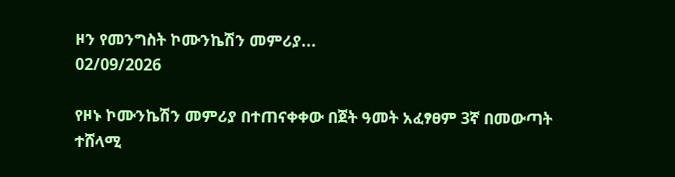ዞን የመንግስት ኮሙንኬሽን መምሪያ...
02/09/2026

የዞኑ ኮሙንኬሽን መምሪያ በተጠናቀቀው በጀት ዓመት አፈፃፀም 3ኛ በመውጣት ተሸላሚ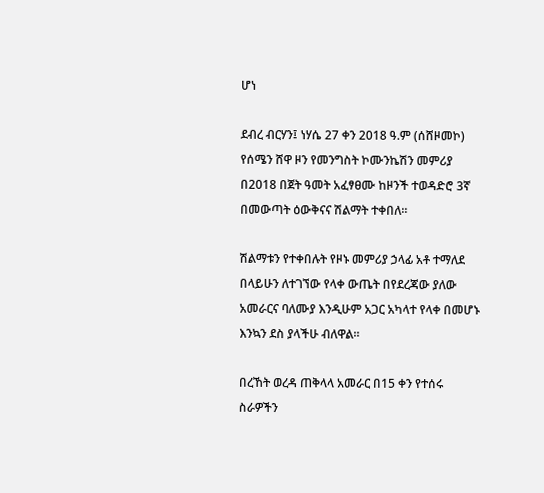ሆነ

ደብረ ብርሃን፤ ነሃሴ 27 ቀን 2018 ዓ.ም (ሰሸዞመኮ) የሰሜን ሸዋ ዞን የመንግስት ኮሙንኬሽን መምሪያ በ2018 በጀት ዓመት አፈፃፀሙ ከዞንች ተወዳድሮ 3ኛ በመውጣት ዕውቅናና ሽልማት ተቀበለ።

ሽልማቱን የተቀበሉት የዞኑ መምሪያ ኃላፊ አቶ ተማለደ በላይሁን ለተገኘው የላቀ ውጤት በየደረጃው ያለው አመራርና ባለሙያ እንዲሁም አጋር አካላተ የላቀ በመሆኑ እንኳን ደስ ያላችሁ ብለዋል።

በረኸት ወረዳ ጠቅላላ አመራር በ15 ቀን የተሰሩ ስራዎችን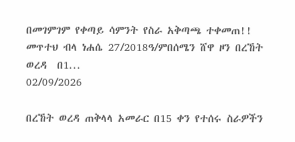በመገምገም የቀጣይ ሳምንት የስራ አቅጣጫ ተቀመጠ!! መጥተህ ብላ ነሐሴ 27/2018ዓ/ምበሰሜን ሸዋ ዞን በረኸት ወረዳ  በ1...
02/09/2026

በረኸት ወረዳ ጠቅላላ አመራር በ15 ቀን የተሰሩ ስራዎችን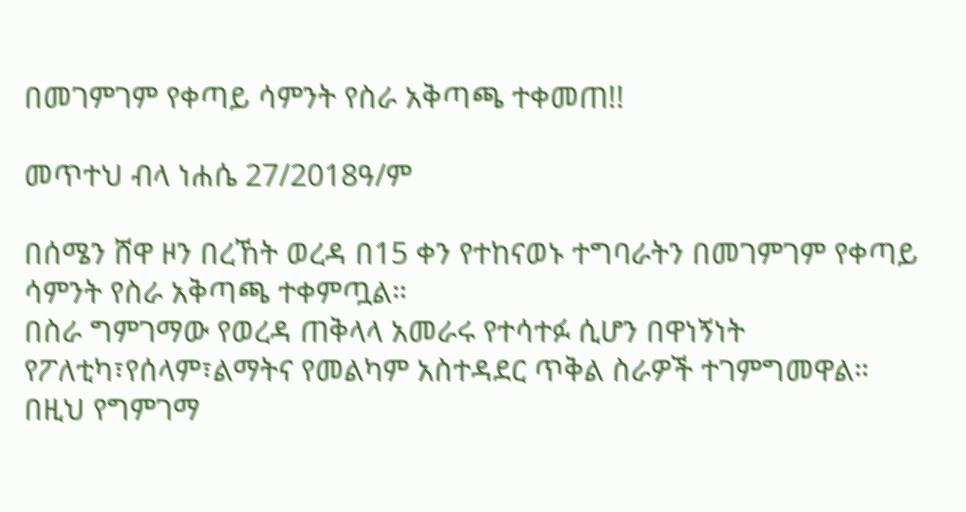በመገምገም የቀጣይ ሳምንት የስራ አቅጣጫ ተቀመጠ!!

መጥተህ ብላ ነሐሴ 27/2018ዓ/ም

በሰሜን ሸዋ ዞን በረኸት ወረዳ በ15 ቀን የተከናወኑ ተግባራትን በመገምገም የቀጣይ ሳምንት የስራ አቅጣጫ ተቀምጧል።
በስራ ግምገማው የወረዳ ጠቅላላ አመራሩ የተሳተፉ ሲሆን በዋነኝነት የፖለቲካ፣የሰላም፣ልማትና የመልካም አስተዳደር ጥቅል ስራዎች ተገምግመዋል።
በዚህ የግምገማ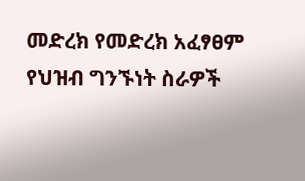መድረክ የመድረክ አፈፃፀም የህዝብ ግንኙነት ስራዎች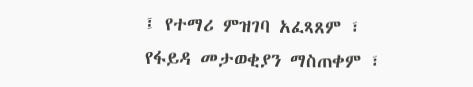፤ የተማሪ ምዝገባ አፈጻጸም ፣ የፋይዳ መታወቂያን ማስጠቀም ፣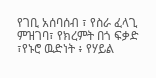የገቢ አሰባሰብ ፣ የስራ ፈላጊ ምዝገባ፣ የክረምት በጎ ፍቃድ ፣የኑሮ ዉድነት ፥ የሃይል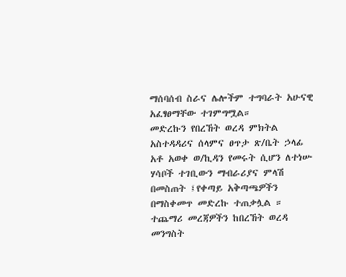ማሰባሰብ ስራና ሌሎችም ተግባራት አሁናዊ አፈፃፀማቸው ተገምግሟል።
መድረኩን የበረኸት ወረዳ ምክትል አስተዳዳሪና ሰላምና ፀጥታ ጽ/ቤት ኃላፊ አቶ አወቀ ወ/ኪዳን የመሩት ሲሆን ለተነሡ ሃሳቦች ተገቢውን ማብራሪያና ምላሽ በመስጠት ፤የቀጣይ አቅጣጫዎችን በማስቀመጥ መድረኩ ተጠቃሏል ።
ተጨማሪ መረጃዎችን ከበረኸት ወረዳ መንግስት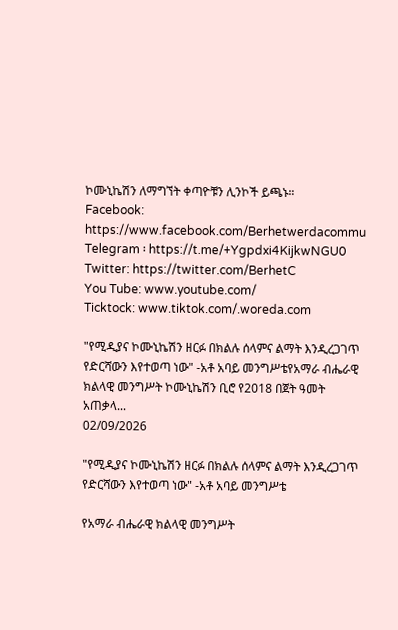ኮሙኒኬሽን ለማግኘት ቀጣዮቹን ሊንኮች ይጫኑ።
Facebook: https://www.facebook.com/Berhetwerdacommu
Telegram ፡ https://t.me/+Ygpdxi4KijkwNGU0
Twitter: https://twitter.com/BerhetC
You Tube: www.youtube.com/
Ticktock: www.tiktok.com/.woreda.com

"የሚዲያና ኮሙኒኬሽን ዘርፉ በክልሉ ሰላምና ልማት እንዲረጋገጥ የድርሻውን እየተወጣ ነው" -አቶ አባይ መንግሥቴየአማራ ብሔራዊ ክልላዊ መንግሥት ኮሙኒኬሽን ቢሮ የ2018 በጀት ዓመት አጠቃላ...
02/09/2026

"የሚዲያና ኮሙኒኬሽን ዘርፉ በክልሉ ሰላምና ልማት እንዲረጋገጥ የድርሻውን እየተወጣ ነው" -አቶ አባይ መንግሥቴ

የአማራ ብሔራዊ ክልላዊ መንግሥት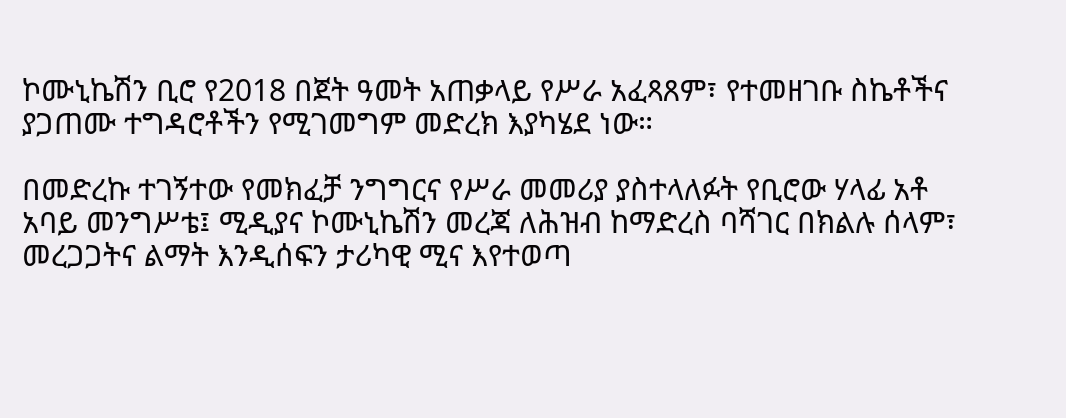ኮሙኒኬሽን ቢሮ የ2018 በጀት ዓመት አጠቃላይ የሥራ አፈጻጸም፣ የተመዘገቡ ስኬቶችና ያጋጠሙ ተግዳሮቶችን የሚገመግም መድረክ እያካሄደ ነው።

በመድረኩ ተገኝተው የመክፈቻ ንግግርና የሥራ መመሪያ ያስተላለፉት የቢሮው ሃላፊ አቶ አባይ መንግሥቴ፤ ሚዲያና ኮሙኒኬሽን መረጃ ለሕዝብ ከማድረስ ባሻገር በክልሉ ሰላም፣ መረጋጋትና ልማት እንዲሰፍን ታሪካዊ ሚና እየተወጣ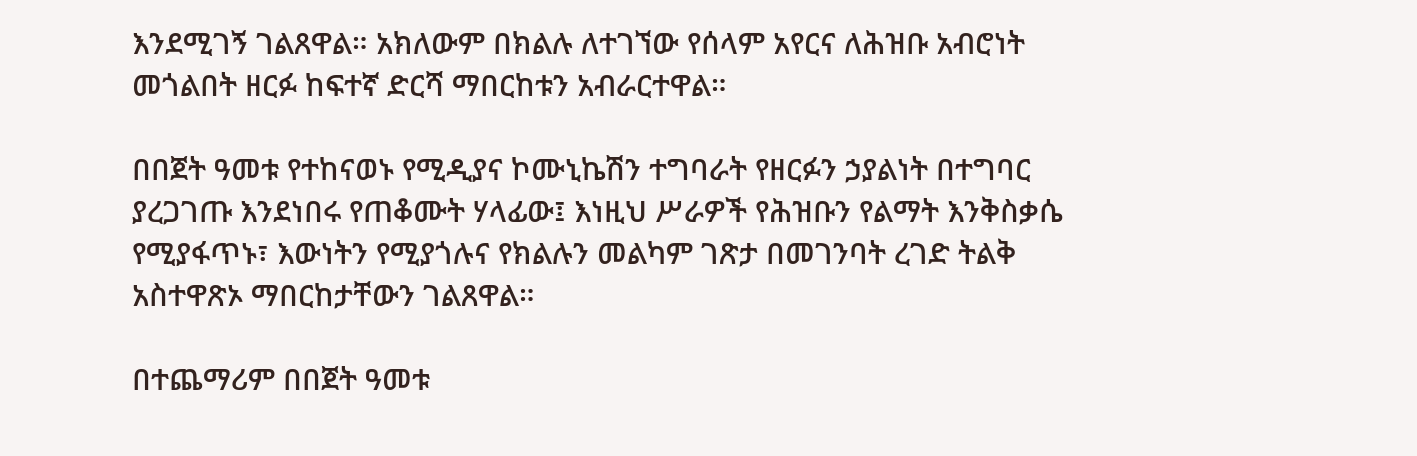እንደሚገኝ ገልጸዋል። አክለውም በክልሉ ለተገኘው የሰላም አየርና ለሕዝቡ አብሮነት መጎልበት ዘርፉ ከፍተኛ ድርሻ ማበርከቱን አብራርተዋል።

በበጀት ዓመቱ የተከናወኑ የሚዲያና ኮሙኒኬሽን ተግባራት የዘርፉን ኃያልነት በተግባር ያረጋገጡ እንደነበሩ የጠቆሙት ሃላፊው፤ እነዚህ ሥራዎች የሕዝቡን የልማት እንቅስቃሴ የሚያፋጥኑ፣ እውነትን የሚያጎሉና የክልሉን መልካም ገጽታ በመገንባት ረገድ ትልቅ አስተዋጽኦ ማበርከታቸውን ገልጸዋል።

በተጨማሪም በበጀት ዓመቱ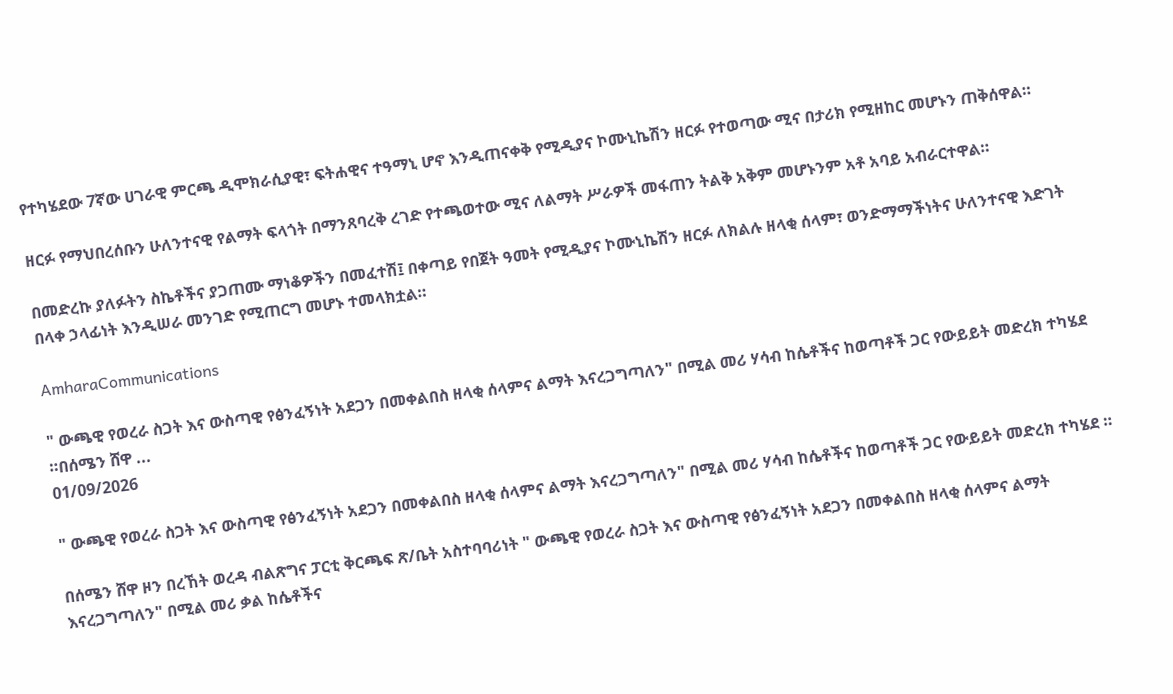የተካሄደው 7ኛው ሀገራዊ ምርጫ ዲሞክራሲያዊ፣ ፍትሐዊና ተዓማኒ ሆኖ እንዲጠናቀቅ የሚዲያና ኮሙኒኬሽን ዘርፉ የተወጣው ሚና በታሪክ የሚዘከር መሆኑን ጠቅሰዋል።

ዘርፉ የማህበረሰቡን ሁለንተናዊ የልማት ፍላጎት በማንጸባረቅ ረገድ የተጫወተው ሚና ለልማት ሥራዎች መፋጠን ትልቅ አቅም መሆኑንም አቶ አባይ አብራርተዋል።

በመድረኩ ያለፉትን ስኬቶችና ያጋጠሙ ማነቆዎችን በመፈተሽ፤ በቀጣይ የበጀት ዓመት የሚዲያና ኮሙኒኬሽን ዘርፉ ለክልሉ ዘላቂ ሰላም፣ ወንድማማችነትና ሁለንተናዊ እድገት በላቀ ኃላፊነት እንዲሠራ መንገድ የሚጠርግ መሆኑ ተመላክቷል።

AmharaCommunications

" ውጫዊ የወረራ ስጋት እና ውስጣዊ የፅንፈኝነት አደጋን በመቀልበስ ዘላቂ ሰላምና ልማት እናረጋግጣለን" በሚል መሪ ሃሳብ ከሴቶችና ከወጣቶች ጋር የውይይት መድረክ ተካሄደ ።በሰሜን ሸዋ ...
01/09/2026

" ውጫዊ የወረራ ስጋት እና ውስጣዊ የፅንፈኝነት አደጋን በመቀልበስ ዘላቂ ሰላምና ልማት እናረጋግጣለን" በሚል መሪ ሃሳብ ከሴቶችና ከወጣቶች ጋር የውይይት መድረክ ተካሄደ ።

በሰሜን ሸዋ ዞን በረኸት ወረዳ ብልጽግና ፓርቲ ቅርጫፍ ጽ/ቤት አስተባባሪነት " ውጫዊ የወረራ ስጋት እና ውስጣዊ የፅንፈኝነት አደጋን በመቀልበስ ዘላቂ ሰላምና ልማት እናረጋግጣለን" በሚል መሪ ቃል ከሴቶችና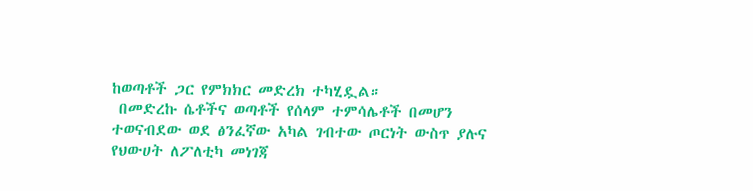ከወጣቶች ጋር የምክክር መድረክ ተካሂዷል።
 በመድረኩ ሴቶችና ወጣቶች የሰላም ተምሳሌቶች በመሆን ተወናብደው ወደ ፅንፈኛው አካል ገብተው ጦርነት ውስጥ ያሉና የህውሀት ለፖለቲካ መነገጃ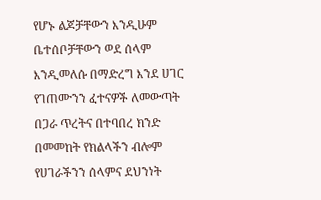የሆኑ ልጆቻቸውን እንዲሁም ቤተሰቦቻቸውን ወደ ሰላም እንዲመለሱ በማድረግ እንደ ሀገር የገጠሙንን ፈተናዎች ለመውጣት በጋራ ጥረትና በተባበረ ክንድ በመመከት የክልላችን ብሎም የሀገራችንን ሰላምና ደህንነት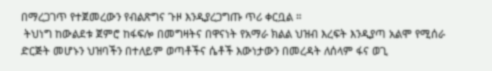በማረጋገጥ የተጀመረውን የብልጽግና ጉዞ እንዲያረጋግጡ ጥሪ ቀርቧል ።
 ትህነግ ከውልደቱ ጀምሮ ከፋፍሎ በመግዛትና በዋናነት የአማራ ክልል ህዝብ እረፍት እንዲያጣ አልሞ የሚሰራ ድርጅት መሆኑን ህዝባችን በተለይም ወጣቶችና ሴቶች እውነታውን በመረዳት ለሰላም ፋና ወጊ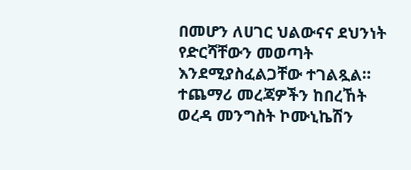በመሆን ለሀገር ህልውናና ደህንነት የድርሻቸውን መወጣት እንደሚያስፈልጋቸው ተገልጿል።
ተጨማሪ መረጃዎችን ከበረኸት ወረዳ መንግስት ኮሙኒኬሽን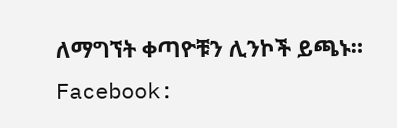ለማግኘት ቀጣዮቹን ሊንኮች ይጫኑ።
Facebook: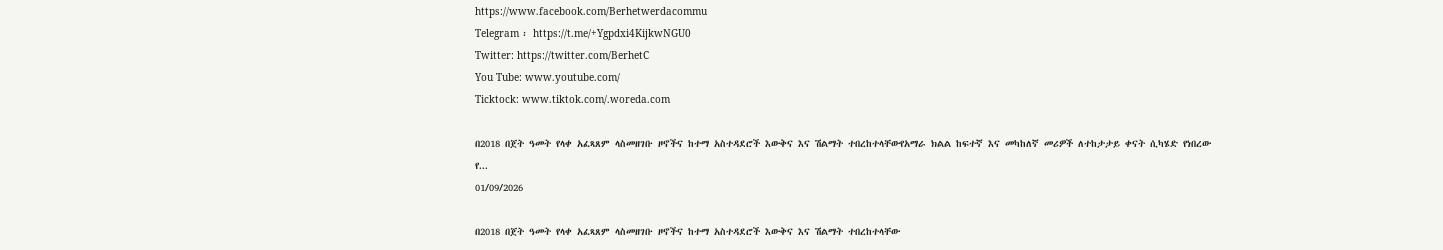https://www.facebook.com/Berhetwerdacommu
Telegram ፡ https://t.me/+Ygpdxi4KijkwNGU0
Twitter: https://twitter.com/BerhetC
You Tube: www.youtube.com/
Ticktock: www.tiktok.com/.woreda.com

በ2018 በጀት ዓመት የላቀ አፈጻጸም ላስመዘገቡ ዞኖችና ከተማ አስተዳደሮች እውቅና እና ሽልማት ተበረከተላቸውየአማራ ክልል ከፍተኛ እና መካከለኛ መሪዎች ለተከታታይ ቀናት ሲካሄድ የነበረው የ...
01/09/2026

በ2018 በጀት ዓመት የላቀ አፈጻጸም ላስመዘገቡ ዞኖችና ከተማ አስተዳደሮች እውቅና እና ሽልማት ተበረከተላቸው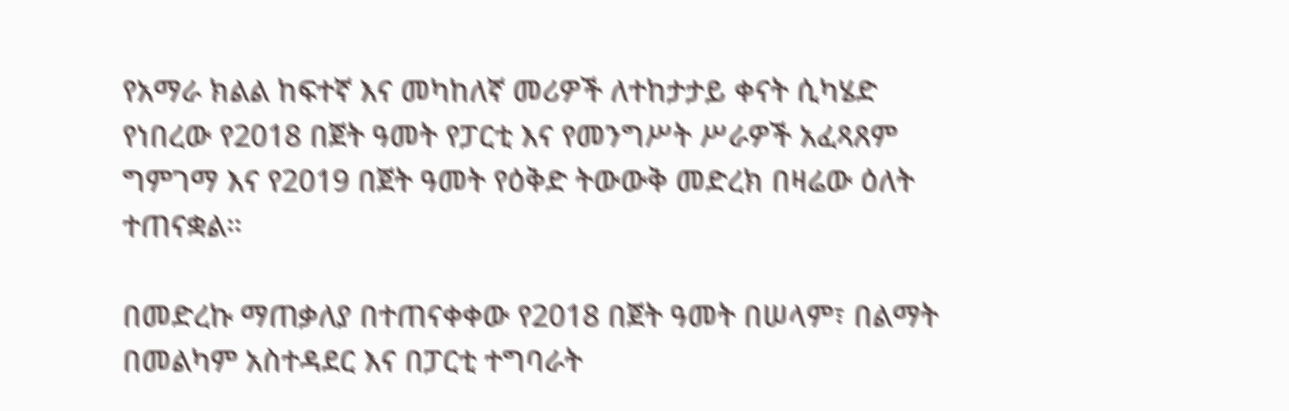የአማራ ክልል ከፍተኛ እና መካከለኛ መሪዎች ለተከታታይ ቀናት ሲካሄድ የነበረው የ2018 በጀት ዓመት የፓርቲ እና የመንግሥት ሥራዎች አፈጻጸም ግምገማ እና የ2019 በጀት ዓመት የዕቅድ ትውውቅ መድረክ በዛሬው ዕለት ተጠናቋል።

በመድረኩ ማጠቃለያ በተጠናቀቀው የ2018 በጀት ዓመት በሠላም፣ በልማት በመልካም አስተዳደር እና በፓርቲ ተግባራት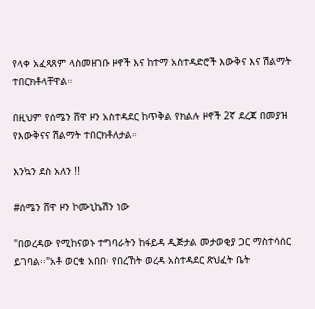የላቀ አፈጻጸም ላስመዘገቡ ዞኖች እና ከተማ አስተዳድሮች እውቅና እና ሽልማት ተበርክቶላቸዋል።

በዚህም የሰሜን ሸዋ ዞን አስተዳደር ከጥቅል የክልሉ ዞኖች 2ኛ ደረጃ በመያዝ የእውቅናና ሽልማት ተበርክቶለታል።

እንኳን ደስ አለን !!

#ሰሜን ሸዋ ዞን ኮሙኒኬሽን ነው

"በወረዳው የሚከናወኑ ተግባራትን ከፋይዳ ዲጅታል መታወቂያ ጋር ማስተሳሰር ይገባል፡፡"አቶ ወርቁ አበበ፡ የበረኸት ወረዳ አስተዳደር ጽህፈት ቤት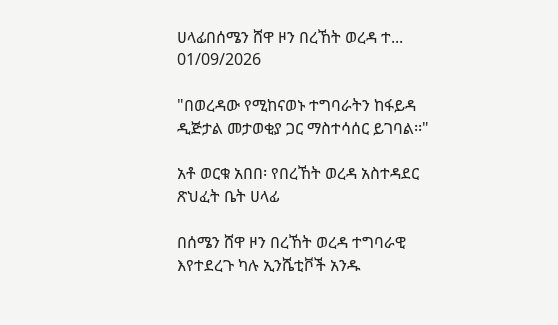ሀላፊበሰሜን ሸዋ ዞን በረኸት ወረዳ ተ...
01/09/2026

"በወረዳው የሚከናወኑ ተግባራትን ከፋይዳ ዲጅታል መታወቂያ ጋር ማስተሳሰር ይገባል፡፡"

አቶ ወርቁ አበበ፡ የበረኸት ወረዳ አስተዳደር ጽህፈት ቤት ሀላፊ

በሰሜን ሸዋ ዞን በረኸት ወረዳ ተግባራዊ እየተደረጉ ካሉ ኢንሼቲቮች አንዱ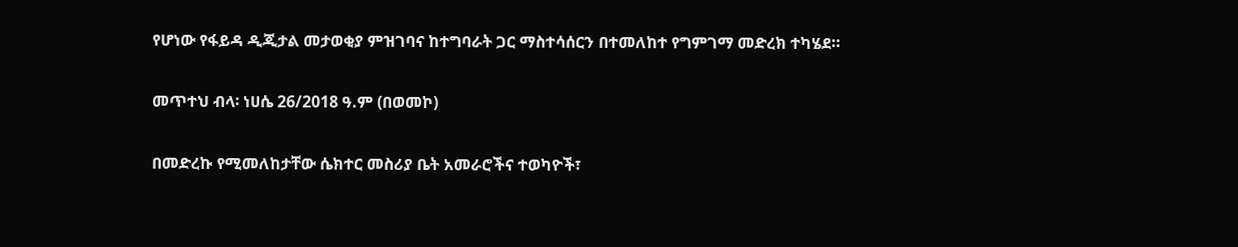የሆነው የፋይዳ ዲጂታል መታወቂያ ምዝገባና ከተግባራት ጋር ማስተሳሰርን በተመለከተ የግምገማ መድረክ ተካሄደ።

መጥተህ ብላ፡ ነሀሴ 26/2018 ዓ.ም (በወመኮ)

በመድረኩ የሚመለከታቸው ሴክተር መስሪያ ቤት አመራሮችና ተወካዮች፣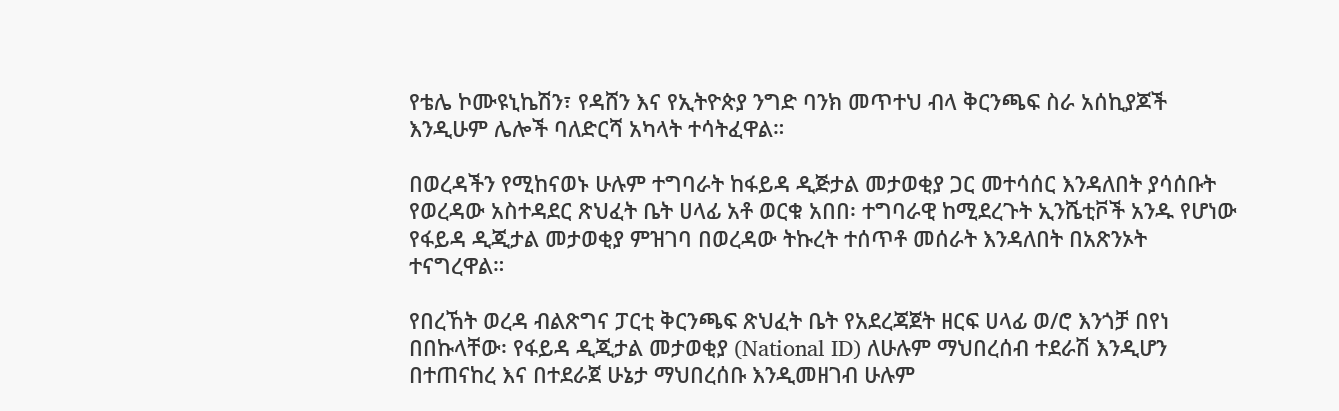የቴሌ ኮሙዩኒኬሽን፣ የዳሸን እና የኢትዮጵያ ንግድ ባንክ መጥተህ ብላ ቅርንጫፍ ስራ አሰኪያጆች እንዲሁም ሌሎች ባለድርሻ አካላት ተሳትፈዋል።

በወረዳችን የሚከናወኑ ሁሉም ተግባራት ከፋይዳ ዲጅታል መታወቂያ ጋር መተሳሰር እንዳለበት ያሳሰቡት የወረዳው አስተዳደር ጽህፈት ቤት ሀላፊ አቶ ወርቁ አበበ፡ ተግባራዊ ከሚደረጉት ኢንሼቲቮች አንዱ የሆነው የፋይዳ ዲጂታል መታወቂያ ምዝገባ በወረዳው ትኩረት ተሰጥቶ መሰራት እንዳለበት በአጽንኦት ተናግረዋል።

የበረኸት ወረዳ ብልጽግና ፓርቲ ቅርንጫፍ ጽህፈት ቤት የአደረጃጀት ዘርፍ ሀላፊ ወ/ሮ እንጎቻ በየነ በበኩላቸው፡ የፋይዳ ዲጂታል መታወቂያ (National ID) ለሁሉም ማህበረሰብ ተደራሽ እንዲሆን በተጠናከረ እና በተደራጀ ሁኔታ ማህበረሰቡ እንዲመዘገብ ሁሉም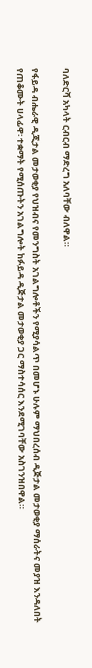ባለድርሻ አካላት ርብርብ ማድረግ አለባቸው ብለዋል።

የፋይዳ ብሔራዊ ዲጂታል መታወቂያ የህዝብና የመንግስት አገልግሎቶችን የሚያሳልጥ በመሆኑ ሁሉም ማህበረሰብ ዲጅታል መታወቂያ ማሰራትና መያዝ እንዳለበት የጠቆሙት ሀላፊዋ፡ ተቋማት የሚሰጡትን አገልግሎት ከፉይዳ ዲጅታል መታወቂያ ጋር ማስተሳሰር እንደሚገባቸው አስገንዝበዋል።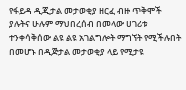የፋይዳ ዲጂታል መታወቂያ ዘርፈ ብዙ ጥቅሞች ያሉትና ሁሉም ማህበረሰብ በመላው ሀገሪቱ ተንቀሳቅሰው ልዩ ልዩ አገልግሎት ማግኘት የሚችሉበት በመሆኑ በዲጅታል መታወቂያ ላይ የሚታዩ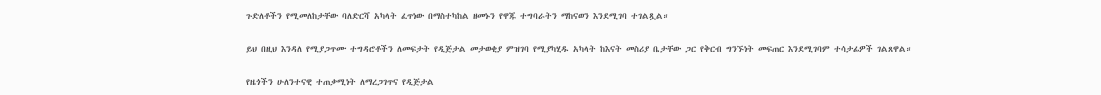ጉድለቶችን የሚመለከታቸው ባለድርሻ አካላት ፈጥነው በማስተካከል ዘመኑን የዋጁ ተግባራትን ማከናወን እንደሚገባ ተገልጿል።

ይህ በዚህ እንዳለ የሚያጋጥሙ ተግዳሮቶችን ለመፍታት የዲጅታል መታወቂያ ምዝገባ የሚያካሂዱ አካላት ከእናት መስሪያ ቤታቸው ጋር የቅርብ ግንኙነት መፍጠር እንደሚገባም ተሳታፊዎች ገልጸዋል።

የዜጎችን ሁለንተናዊ ተጠቃሚነት ለማረጋገጥና የዲጅታል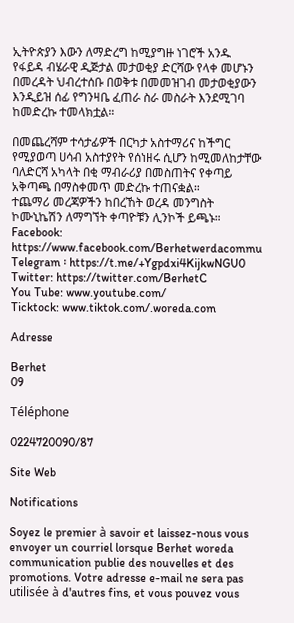ኢትዮጵያን እውን ለማድረግ ከሚያግዙ ነገሮች አንዱ የፋይዳ ብሄራዊ ዲጅታል መታወቂያ ድርሻው የላቀ መሆኑን በመረዳት ህብረተሰቡ በወቅቱ በመመዝገብ መታወቂያውን እንዲይዝ ሰፊ የግንዛቤ ፈጠራ ስራ መስራት እንደሚገባ ከመድረኩ ተመላክቷል።

በመጨረሻም ተሳታፊዎች በርካታ አስተማሪና ከችግር የሚያወጣ ሀሳብ አስተያየት የሰነዘሩ ሲሆን ከሚመለከታቸው ባለድርሻ አካላት በቂ ማብራሪያ በመስጠትና የቀጣይ አቅጣጫ በማስቀመጥ መድረኩ ተጠናቋል።
ተጨማሪ መረጃዎችን ከበረኸት ወረዳ መንግስት ኮሙኒኬሽን ለማግኘት ቀጣዮቹን ሊንኮች ይጫኑ።
Facebook: https://www.facebook.com/Berhetwerdacommu
Telegram ፡ https://t.me/+Ygpdxi4KijkwNGU0
Twitter: https://twitter.com/BerhetC
You Tube: www.youtube.com/
Ticktock: www.tiktok.com/.woreda.com

Adresse

Berhet
09

Téléphone

0224720090/87

Site Web

Notifications

Soyez le premier à savoir et laissez-nous vous envoyer un courriel lorsque Berhet woreda communication publie des nouvelles et des promotions. Votre adresse e-mail ne sera pas utilisée à d'autres fins, et vous pouvez vous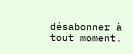désabonner à tout moment.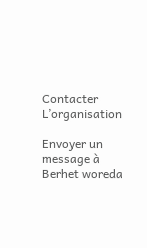Contacter L’organisation

Envoyer un message à Berhet woreda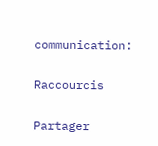communication:

Raccourcis

Partager